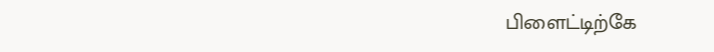பிளைட்டிற்கே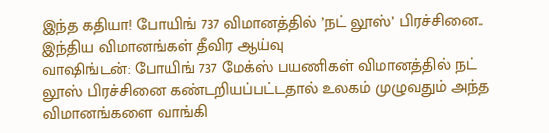இந்த கதியா! போயிங் 737 விமானத்தில் ’நட் லூஸ்’ பிரச்சினை.. இந்திய விமானங்கள் தீவிர ஆய்வு
வாஷிங்டன்: போயிங் 737 மேக்ஸ் பயணிகள் விமானத்தில் நட் லூஸ் பிரச்சினை கண்டறியப்பட்டதால் உலகம் முழுவதும் அந்த விமானங்களை வாங்கி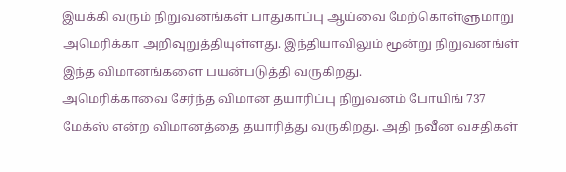இயக்கி வரும் நிறுவனங்கள் பாதுகாப்பு ஆய்வை மேற்கொள்ளுமாறு அமெரிக்கா அறிவுறுத்தியுள்ளது. இந்தியாவிலும் மூன்று நிறுவனங்ள் இந்த விமானங்களை பயன்படுத்தி வருகிறது.
அமெரிக்காவை சேர்ந்த விமான தயாரிப்பு நிறுவனம் போயிங் 737 மேக்ஸ் என்ற விமானத்தை தயாரித்து வருகிறது. அதி நவீன வசதிகள்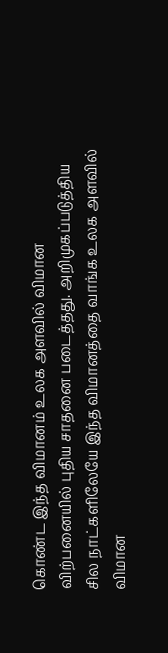கொண்ட இந்த விமானம் உலக அளவில் விமான விற்பனையில் புதிய சாதனை படைத்தது. அறிமுகப்படுத்திய சில நாட்களிலேயே இந்த விமானத்தை வாங்க உலக அளவில் விமான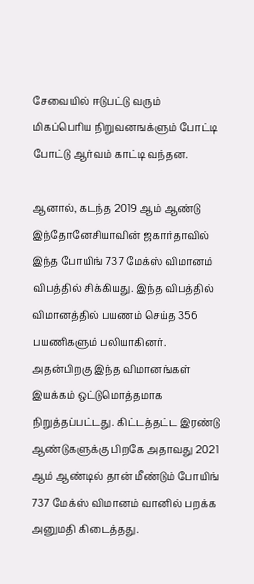சேவையில் ஈடுபட்டு வரும் மிகப்பெரிய நிறுவனஙக்ளும் போட்டி போட்டு ஆர்வம் காட்டி வந்தன.

ஆனால், கடந்த 2019 ஆம் ஆண்டு இந்தோனேசியாவின் ஜகார்தாவில் இந்த போயிங் 737 மேக்ஸ் விமானம் விபத்தில் சிக்கியது. இந்த விபத்தில் விமானத்தில் பயணம் செய்த 356 பயணிகளும் பலியாகினர். அதன்பிறகு இந்த விமானங்கள் இயக்கம் ஒட்டுமொத்தமாக நிறுத்தப்பட்டது. கிட்டத்தட்ட இரண்டு ஆண்டுகளுக்கு பிறகே அதாவது 2021 ஆம் ஆண்டில் தான் மீண்டும் போயிங் 737 மேக்ஸ் விமானம் வானில் பறக்க அனுமதி கிடைத்தது.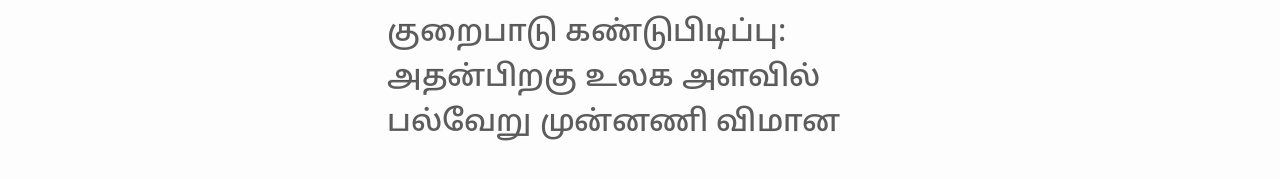குறைபாடு கண்டுபிடிப்பு: அதன்பிறகு உலக அளவில் பல்வேறு முன்னணி விமான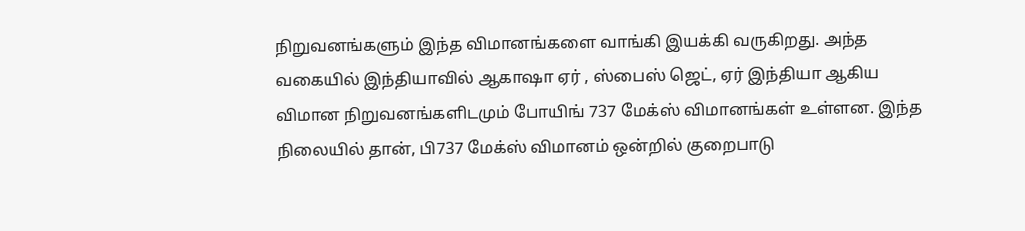நிறுவனங்களும் இந்த விமானங்களை வாங்கி இயக்கி வருகிறது. அந்த வகையில் இந்தியாவில் ஆகாஷா ஏர் , ஸ்பைஸ் ஜெட், ஏர் இந்தியா ஆகிய விமான நிறுவனங்களிடமும் போயிங் 737 மேக்ஸ் விமானங்கள் உள்ளன. இந்த நிலையில் தான், பி737 மேக்ஸ் விமானம் ஒன்றில் குறைபாடு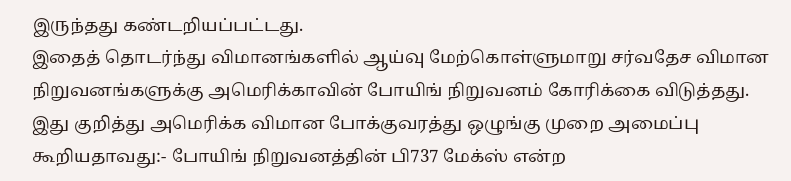இருந்தது கண்டறியப்பட்டது.
இதைத் தொடர்ந்து விமானங்களில் ஆய்வு மேற்கொள்ளுமாறு சர்வதேச விமான நிறுவனங்களுக்கு அமெரிக்காவின் போயிங் நிறுவனம் கோரிக்கை விடுத்தது. இது குறித்து அமெரிக்க விமான போக்குவரத்து ஒழுங்கு முறை அமைப்பு கூறியதாவது:- போயிங் நிறுவனத்தின் பி737 மேக்ஸ் என்ற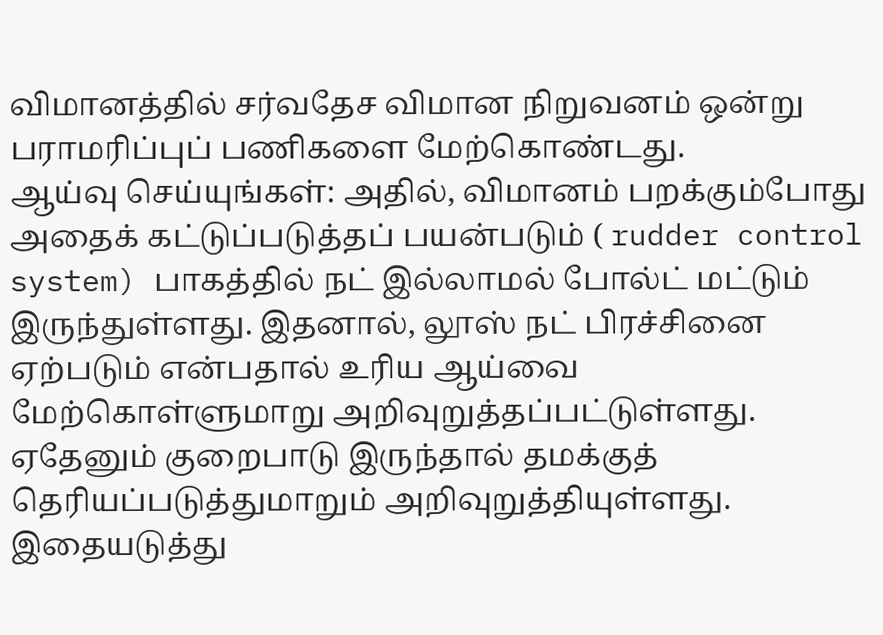விமானத்தில் சர்வதேச விமான நிறுவனம் ஒன்று பராமரிப்புப் பணிகளை மேற்கொண்டது.
ஆய்வு செய்யுங்கள்: அதில், விமானம் பறக்கும்போது அதைக் கட்டுப்படுத்தப் பயன்படும் ( rudder control system) பாகத்தில் நட் இல்லாமல் போல்ட் மட்டும் இருந்துள்ளது. இதனால், லூஸ் நட் பிரச்சினை ஏற்படும் என்பதால் உரிய ஆய்வை மேற்கொள்ளுமாறு அறிவுறுத்தப்பட்டுள்ளது. ஏதேனும் குறைபாடு இருந்தால் தமக்குத் தெரியப்படுத்துமாறும் அறிவுறுத்தியுள்ளது.
இதையடுத்து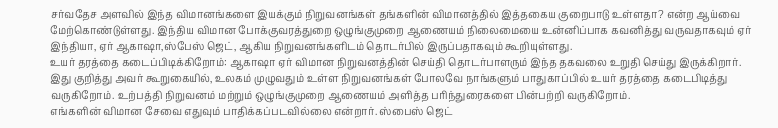சர்வதேச அளவில் இந்த விமானங்களை இயக்கும் நிறுவனங்கள் தங்களின் விமானத்தில் இத்தகைய குறைபாடு உள்ளதா? என்ற ஆய்வை மேற்கொண்டுள்ளது. இந்திய விமான போக்குவரத்துறை ஒழுங்குமுறை ஆணையம் நிலைமையை உன்னிப்பாக கவனித்து வருவதாகவும் ஏர் இந்தியா, ஏர் ஆகாஷா,ஸ்பேஸ் ஜெட், ஆகிய நிறுவனங்களிடம் தொடர்பில் இருப்பதாகவும் கூறியுள்ளது.
உயர் தரத்தை கடைப்பிடிக்கிறோம்: ஆகாஷா ஏர் விமான நிறுவனத்தின் செய்தி தொடர்பாளரும் இந்த தகவலை உறுதி செய்து இருக்கிறார். இது குறித்து அவர் கூறுகையில், உலகம் முழுவதும் உள்ள நிறுவனங்கள் போலவே நாங்களும் பாதுகாப்பில் உயர் தரத்தை கடைபிடித்து வருகிறோம். உற்பத்தி நிறுவனம் மற்றும் ஒழுங்குமுறை ஆணையம் அளித்த பரிந்துரைகளை பின்பற்றி வருகிறோம்.
எங்களின் விமான சேவை எதுவும் பாதிக்கப்படவில்லை என்றார். ஸ்பைஸ் ஜெட்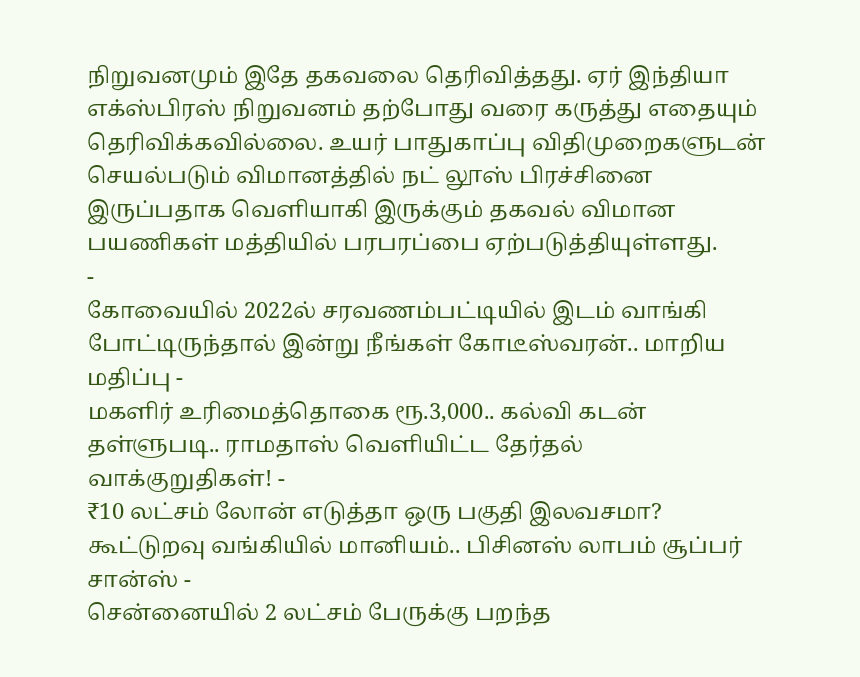நிறுவனமும் இதே தகவலை தெரிவித்தது. ஏர் இந்தியா எக்ஸ்பிரஸ் நிறுவனம் தற்போது வரை கருத்து எதையும் தெரிவிக்கவில்லை. உயர் பாதுகாப்பு விதிமுறைகளுடன் செயல்படும் விமானத்தில் நட் லூஸ் பிரச்சினை இருப்பதாக வெளியாகி இருக்கும் தகவல் விமான பயணிகள் மத்தியில் பரபரப்பை ஏற்படுத்தியுள்ளது.
-
கோவையில் 2022ல் சரவணம்பட்டியில் இடம் வாங்கி போட்டிருந்தால் இன்று நீங்கள் கோடீஸ்வரன்.. மாறிய மதிப்பு -
மகளிர் உரிமைத்தொகை ரூ.3,000.. கல்வி கடன் தள்ளுபடி.. ராமதாஸ் வெளியிட்ட தேர்தல் வாக்குறுதிகள்! -
₹10 லட்சம் லோன் எடுத்தா ஒரு பகுதி இலவசமா? கூட்டுறவு வங்கியில் மானியம்.. பிசினஸ் லாபம் சூப்பர் சான்ஸ் -
சென்னையில் 2 லட்சம் பேருக்கு பறந்த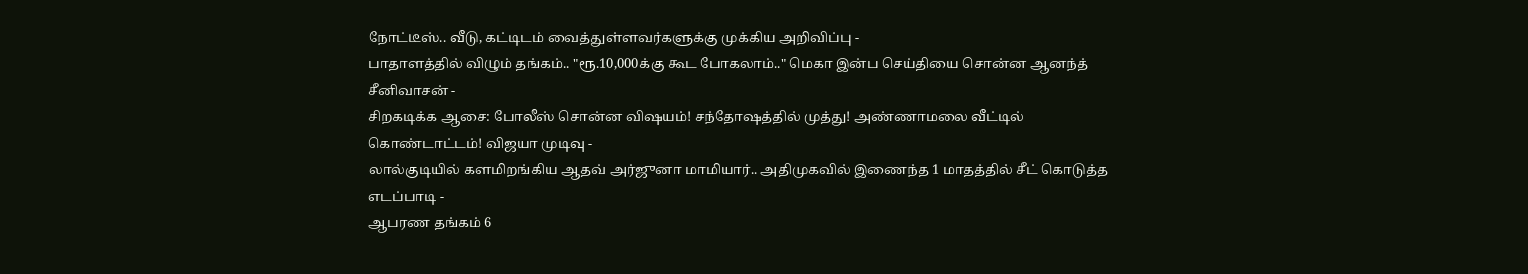நோட்டீஸ்.. வீடு, கட்டிடம் வைத்துள்ளவர்களுக்கு முக்கிய அறிவிப்பு -
பாதாளத்தில் விழும் தங்கம்.. "ரூ.10,000க்கு கூட போகலாம்.." மெகா இன்ப செய்தியை சொன்ன ஆனந்த் சீனிவாசன் -
சிறகடிக்க ஆசை: போலீஸ் சொன்ன விஷயம்! சந்தோஷத்தில் முத்து! அண்ணாமலை வீட்டில் கொண்டாட்டம்! விஜயா முடிவு -
லால்குடியில் களமிறங்கிய ஆதவ் அர்ஜுனா மாமியார்.. அதிமுகவில் இணைந்த 1 மாதத்தில் சீட் கொடுத்த எடப்பாடி -
ஆபரண தங்கம் 6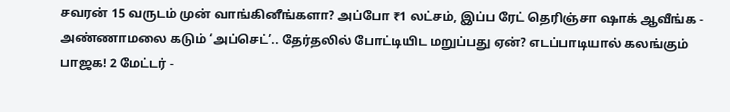சவரன் 15 வருடம் முன் வாங்கினீங்களா? அப்போ ₹1 லட்சம், இப்ப ரேட் தெரிஞ்சா ஷாக் ஆவீங்க -
அண்ணாமலை கடும் ‘அப்செட்’.. தேர்தலில் போட்டியிட மறுப்பது ஏன்? எடப்பாடியால் கலங்கும் பாஜக! 2 மேட்டர் -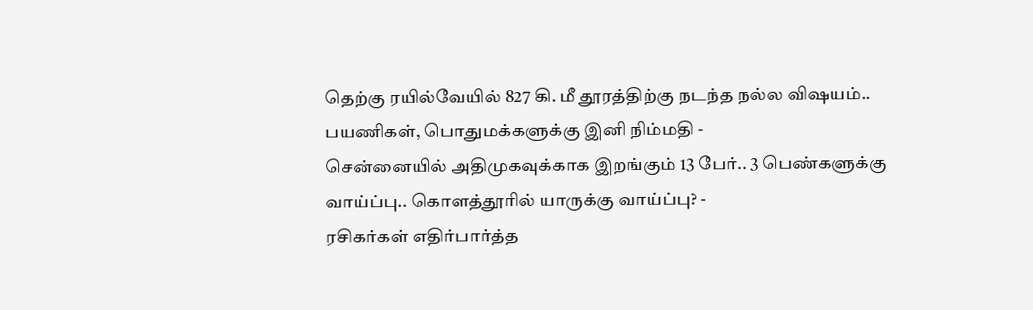தெற்கு ரயில்வேயில் 827 கி. மீ தூரத்திற்கு நடந்த நல்ல விஷயம்.. பயணிகள், பொதுமக்களுக்கு இனி நிம்மதி -
சென்னையில் அதிமுகவுக்காக இறங்கும் 13 பேர்.. 3 பெண்களுக்கு வாய்ப்பு.. கொளத்தூரில் யாருக்கு வாய்ப்பு? -
ரசிகர்கள் எதிர்பார்த்த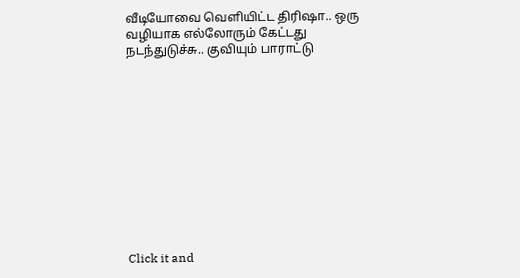வீடியோவை வெளியிட்ட திரிஷா.. ஒரு வழியாக எல்லோரும் கேட்டது நடந்துடுச்சு.. குவியும் பாராட்டு












Click it and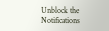Unblock the Notifications